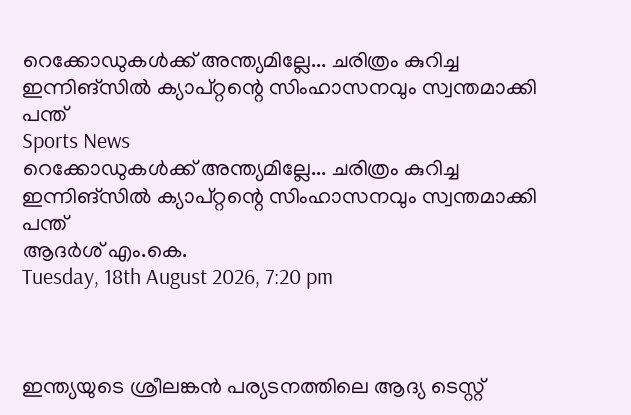റെക്കോഡുകള്‍ക്ക് അന്ത്യമില്ലേ... ചരിത്രം കുറിച്ച ഇന്നിങ്‌സില്‍ ക്യാപ്റ്റന്റെ സിംഹാസനവും സ്വന്തമാക്കി പന്ത്
Sports News
റെക്കോഡുകള്‍ക്ക് അന്ത്യമില്ലേ... ചരിത്രം കുറിച്ച ഇന്നിങ്‌സില്‍ ക്യാപ്റ്റന്റെ സിംഹാസനവും സ്വന്തമാക്കി പന്ത്
ആദർശ് എം.കെ.
Tuesday, 18th August 2026, 7:20 pm



ഇന്ത്യയുടെ ശ്രീലങ്കന്‍ പര്യടനത്തിലെ ആദ്യ ടെസ്റ്റ്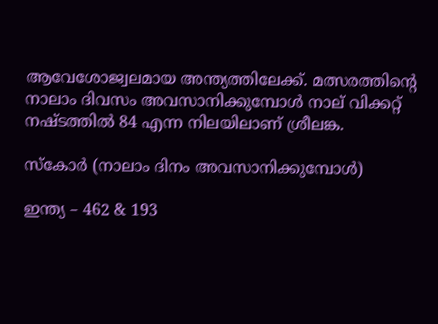ആവേശോജ്വലമായ അന്ത്യത്തിലേക്ക്. മത്സരത്തിന്റെ നാലാം ദിവസം അവസാനിക്കുമ്പോള്‍ നാല് വിക്കറ്റ് നഷ്ടത്തില്‍ 84 എന്ന നിലയിലാണ് ശ്രീലങ്ക.

സ്‌കോര്‍ (നാലാം ദിനം അവസാനിക്കുമ്പോള്‍)

ഇന്ത്യ – 462 & 193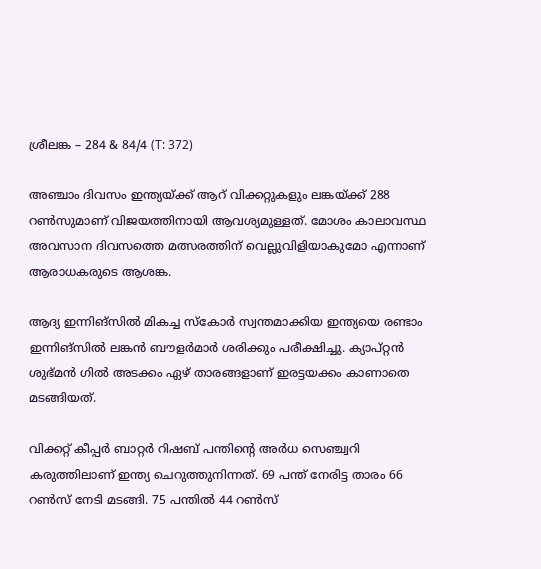ശ്രീലങ്ക – 284 & 84/4 (T: 372)

അഞ്ചാം ദിവസം ഇന്ത്യയ്ക്ക് ആറ് വിക്കറ്റുകളും ലങ്കയ്ക്ക് 288 റണ്‍സുമാണ് വിജയത്തിനായി ആവശ്യമുള്ളത്. മോശം കാലാവസ്ഥ അവസാന ദിവസത്തെ മത്സരത്തിന് വെല്ലുവിളിയാകുമോ എന്നാണ് ആരാധകരുടെ ആശങ്ക.

ആദ്യ ഇന്നിങ്‌സില്‍ മികച്ച സ്‌കോര്‍ സ്വന്തമാക്കിയ ഇന്ത്യയെ രണ്ടാം ഇന്നിങ്‌സില്‍ ലങ്കന്‍ ബൗളര്‍മാര്‍ ശരിക്കും പരീക്ഷിച്ചു. ക്യാപ്റ്റന്‍ ശുഭ്മന്‍ ഗില്‍ അടക്കം ഏഴ് താരങ്ങളാണ് ഇരട്ടയക്കം കാണാതെ മടങ്ങിയത്.

വിക്കറ്റ് കീപ്പര്‍ ബാറ്റര്‍ റിഷബ് പന്തിന്റെ അര്‍ധ സെഞ്ച്വറി കരുത്തിലാണ് ഇന്ത്യ ചെറുത്തുനിന്നത്. 69 പന്ത് നേരിട്ട താരം 66 റണ്‍സ് നേടി മടങ്ങി. 75 പന്തില്‍ 44 റണ്‍സ്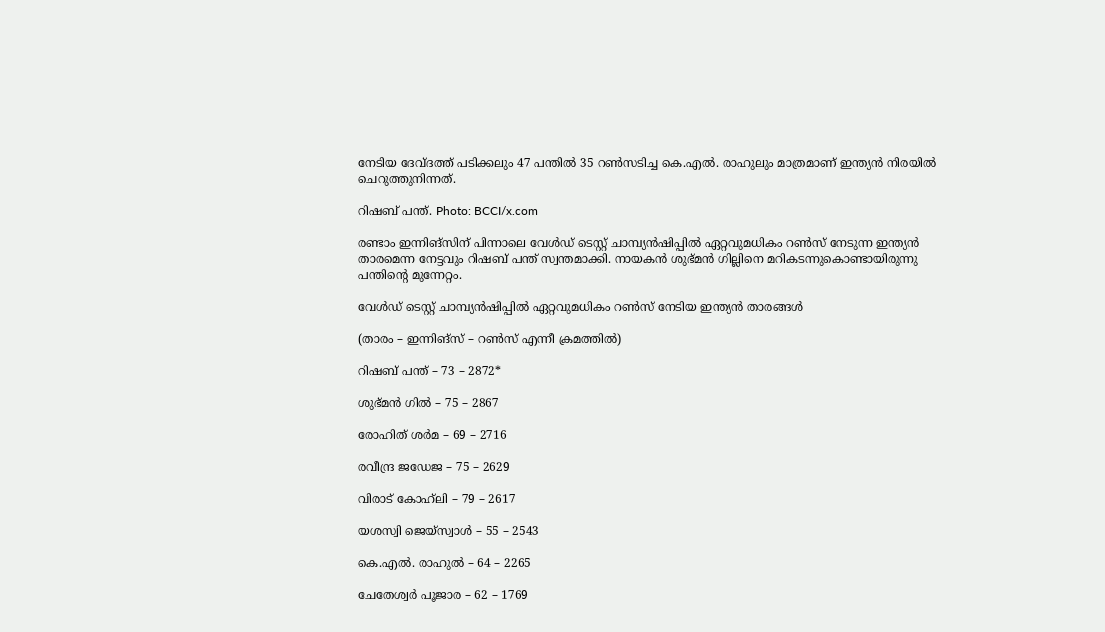നേടിയ ദേവ്ദത്ത് പടിക്കലും 47 പന്തില്‍ 35 റണ്‍സടിച്ച കെ.എല്‍. രാഹുലും മാത്രമാണ് ഇന്ത്യന്‍ നിരയില്‍ ചെറുത്തുനിന്നത്.

റിഷബ് പന്ത്. Photo: BCCI/x.com

രണ്ടാം ഇന്നിങ്‌സിന് പിന്നാലെ വേള്‍ഡ് ടെസ്റ്റ് ചാമ്പ്യന്‍ഷിപ്പില്‍ ഏറ്റവുമധികം റണ്‍സ് നേടുന്ന ഇന്ത്യന്‍ താരമെന്ന നേട്ടവും റിഷബ് പന്ത് സ്വന്തമാക്കി. നായകന്‍ ശുഭ്മന്‍ ഗില്ലിനെ മറികടന്നുകൊണ്ടായിരുന്നു പന്തിന്റെ മുന്നേറ്റം.

വേള്‍ഡ് ടെസ്റ്റ് ചാമ്പ്യന്‍ഷിപ്പില്‍ ഏറ്റവുമധികം റണ്‍സ് നേടിയ ഇന്ത്യന്‍ താരങ്ങള്‍

(താരം – ഇന്നിങ്‌സ് – റണ്‍സ് എന്നീ ക്രമത്തില്‍)

റിഷബ് പന്ത് – 73 – 2872*

ശുഭ്മന്‍ ഗില്‍ – 75 – 2867

രോഹിത് ശര്‍മ – 69 – 2716

രവീന്ദ്ര ജഡേജ – 75 – 2629

വിരാട് കോഹ്‌ലി – 79 – 2617

യശസ്വി ജെയ്‌സ്വാള്‍ – 55 – 2543

കെ.എല്‍. രാഹുല്‍ – 64 – 2265

ചേതേശ്വര്‍ പൂജാര – 62 – 1769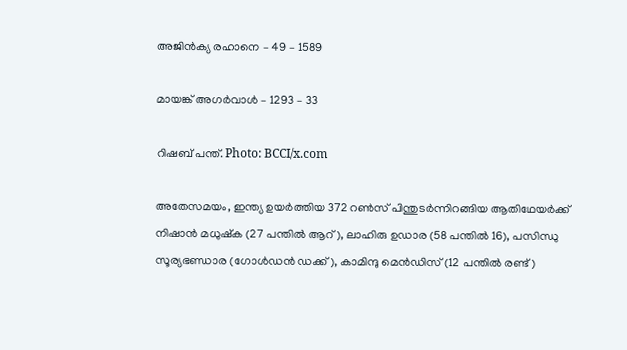അജിന്‍ക്യ രഹാനെ – 49 – 1589

മായങ്ക് അഗര്‍വാള്‍ – 1293 – 33

റിഷബ് പന്ത്. Photo: BCCI/x.com

അതേസമയം, ഇന്ത്യ ഉയര്‍ത്തിയ 372 റണ്‍സ് പിന്തുടര്‍ന്നിറങ്ങിയ ആതിഥേയര്‍ക്ക് നിഷാന്‍ മധുഷ്‌ക (27 പന്തില്‍ ആറ്), ലാഹിരു ഉഡാര (58 പന്തില്‍ 16), പസിന്ധു സൂര്യഭണ്ഡാര (ഗോള്‍ഡന്‍ ഡക്ക്), കാമിന്ദു മെന്‍ഡിസ് (12 പന്തില്‍ രണ്ട്)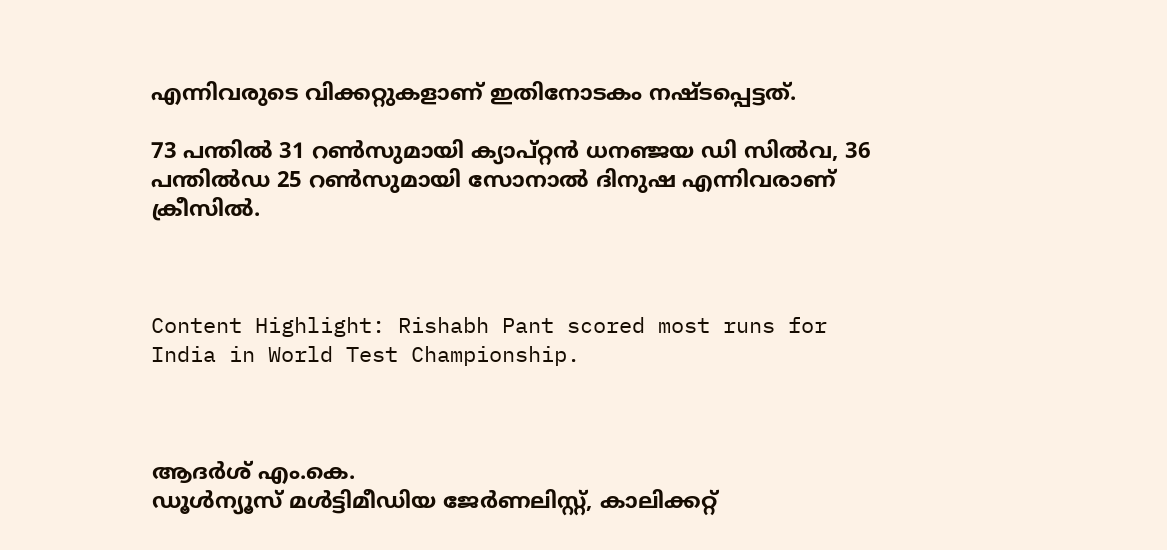എന്നിവരുടെ വിക്കറ്റുകളാണ് ഇതിനോടകം നഷ്ടപ്പെട്ടത്.

73 പന്തില്‍ 31 റണ്‍സുമായി ക്യാപ്റ്റന്‍ ധനഞ്ജയ ഡി സില്‍വ, 36 പന്തില്‍ഡ 25 റണ്‍സുമായി സോനാല്‍ ദിനുഷ എന്നിവരാണ് ക്രീസില്‍.



Content Highlight: Rishabh Pant scored most runs for India in World Test Championship.



ആദർശ് എം.കെ.
ഡൂള്‍ന്യൂസ് മള്‍ട്ടിമീഡിയ ജേര്‍ണലിസ്റ്റ്, കാലിക്കറ്റ്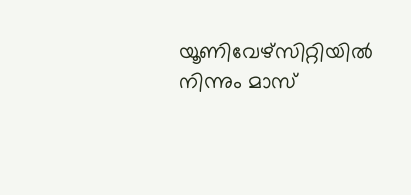യൂണിവേഴ്സിറ്റിയില്‍ നിന്നും മാസ്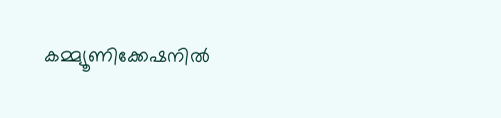കമ്മ്യൂണിക്കേഷനില്‍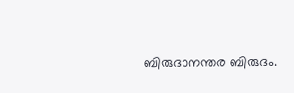ബിരുദാനന്തര ബിരുദം.